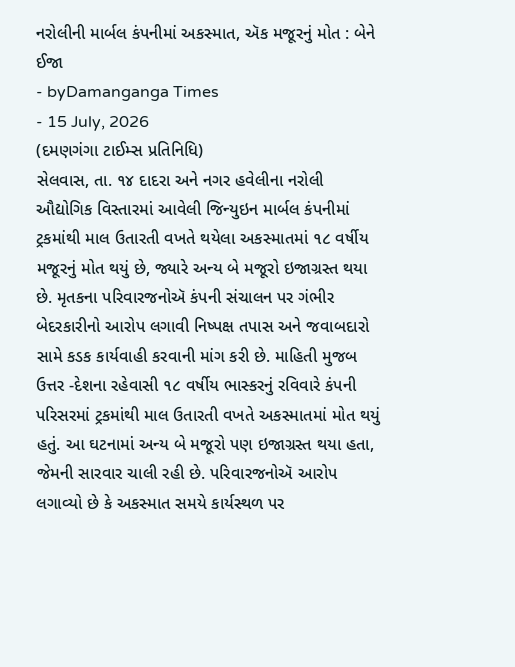નરોલીની માર્બલ કંપનીમાં અકસ્માત, ઍક મજૂરનું મોત : બેને ઈજા
- byDamanganga Times
- 15 July, 2026
(દમણગંગા ટાઈમ્સ પ્રતિનિધિ)
સેલવાસ, તા. ૧૪ દાદરા અને નગર હવેલીના નરોલી ઔદ્યોગિક વિસ્તારમાં આવેલી જિન્યુઇન માર્બલ કંપનીમાં ટ્રકમાંથી માલ ઉતારતી વખતે થયેલા અકસ્માતમાં ૧૮ વર્ષીય મજૂરનું મોત થયું છે, જ્યારે અન્ય બે મજૂરો ઇજાગ્રસ્ત થયા છે. મૃતકના પરિવારજનોઍ કંપની સંચાલન પર ગંભીર બેદરકારીનો આરોપ લગાવી નિષ્પક્ષ તપાસ અને જવાબદારો સામે કડક કાર્યવાહી કરવાની માંગ કરી છે. માહિતી મુજબ ઉત્તર -દેશના રહેવાસી ૧૮ વર્ષીય ભાસ્કરનું રવિવારે કંપની પરિસરમાં ટ્રકમાંથી માલ ઉતારતી વખતે અકસ્માતમાં મોત થયું હતું. આ ઘટનામાં અન્ય બે મજૂરો પણ ઇજાગ્રસ્ત થયા હતા, જેમની સારવાર ચાલી રહી છે. પરિવારજનોઍ આરોપ લગાવ્યો છે કે અકસ્માત સમયે કાર્યસ્થળ પર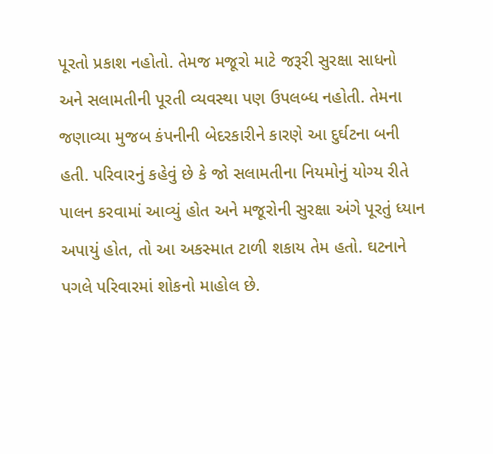પૂરતો પ્રકાશ નહોતો. તેમજ મજૂરો માટે જરૂરી સુરક્ષા સાધનો અને સલામતીની પૂરતી વ્યવસ્થા પણ ઉપલબ્ધ નહોતી. તેમના જણાવ્યા મુજબ કંપનીની બેદરકારીને કારણે આ દુર્ઘટના બની હતી. પરિવારનું કહેવું છે કે જો સલામતીના નિયમોનું યોગ્ય રીતે પાલન કરવામાં આવ્યું હોત અને મજૂરોની સુરક્ષા અંગે પૂરતું ધ્યાન અપાયું હોત, તો આ અકસ્માત ટાળી શકાય તેમ હતો. ઘટનાને પગલે પરિવારમાં શોકનો માહોલ છે.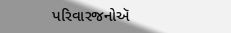પરિવારજનોઍ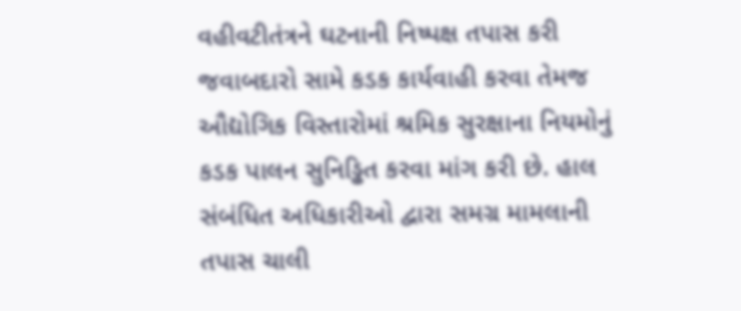વહીવટીતંત્રને ઘટનાની નિષ્પક્ષ તપાસ કરી જવાબદારો સામે કડક કાર્યવાહી કરવા તેમજ ઔદ્યોગિક વિસ્તારોમાં શ્રમિક સુરક્ષાના નિયમોનું કડક પાલન સુનિડ્ઢિત કરવા માંગ કરી છે. હાલ સંબંધિત અધિકારીઓ દ્વારા સમગ્ર મામલાની તપાસ ચાલી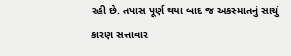રહી છે. તપાસ પૂર્ણ થયા બાદ જ અકસ્માતનું સાચું કારણ સત્તાવાર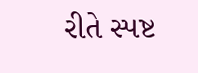રીતે સ્પષ્ટ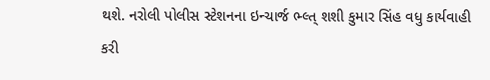થશે. નરોલી પોલીસ સ્ટેશનના ઇન્ચાર્જ ભ્લ્ત્ શશી કુમાર સિંહ વધુ કાર્યવાહી કરી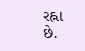રહ્ના છે.